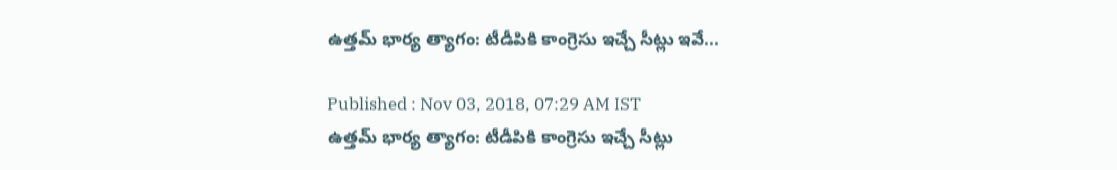ఉత్తమ్ భార్య త్యాగం: టీడీపికి కాంగ్రెసు ఇచ్చే సీట్లు ఇవే...

Published : Nov 03, 2018, 07:29 AM IST
ఉత్తమ్ భార్య త్యాగం: టీడీపికి కాంగ్రెసు ఇచ్చే సీట్లు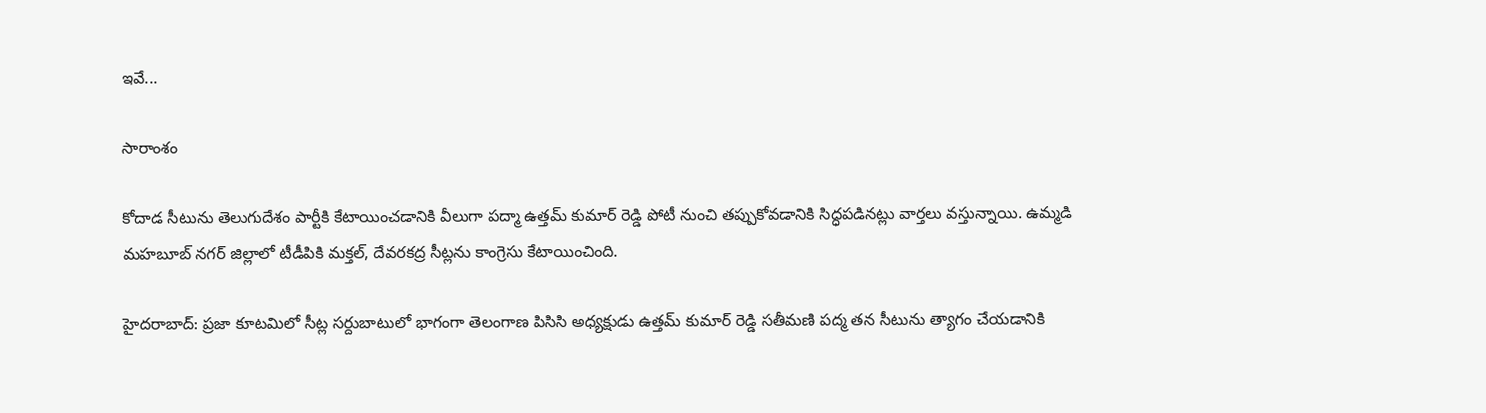ఇవే...

సారాంశం

కోదాడ సీటును తెలుగుదేశం పార్టీకి కేటాయించడానికి వీలుగా పద్మా ఉత్తమ్ కుమార్ రెడ్డి పోటీ నుంచి తప్పుకోవడానికి సిద్ధపడినట్లు వార్తలు వస్తున్నాయి. ఉమ్మడి మహబూబ్ నగర్ జిల్లాలో టీడీపికి మక్తల్, దేవరకద్ర సీట్లను కాంగ్రెసు కేటాయించింది.

హైదరాబాద్: ప్రజా కూటమిలో సీట్ల సర్దుబాటులో భాగంగా తెలంగాణ పిసిసి అధ్యక్షుడు ఉత్తమ్ కుమార్ రెడ్డి సతీమణి పద్మ తన సీటును త్యాగం చేయడానికి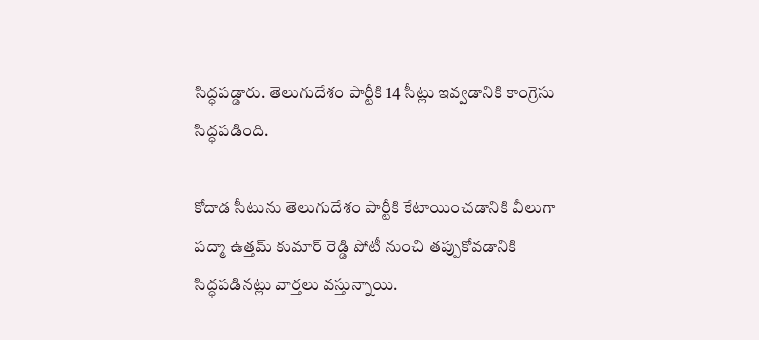సిద్ధపడ్డారు. తెలుగుదేశం పార్టీకి 14 సీట్లు ఇవ్వడానికి కాంగ్రెసు సిద్ధపడింది.

కోదాడ సీటును తెలుగుదేశం పార్టీకి కేటాయించడానికి వీలుగా పద్మా ఉత్తమ్ కుమార్ రెడ్డి పోటీ నుంచి తప్పుకోవడానికి సిద్ధపడినట్లు వార్తలు వస్తున్నాయి.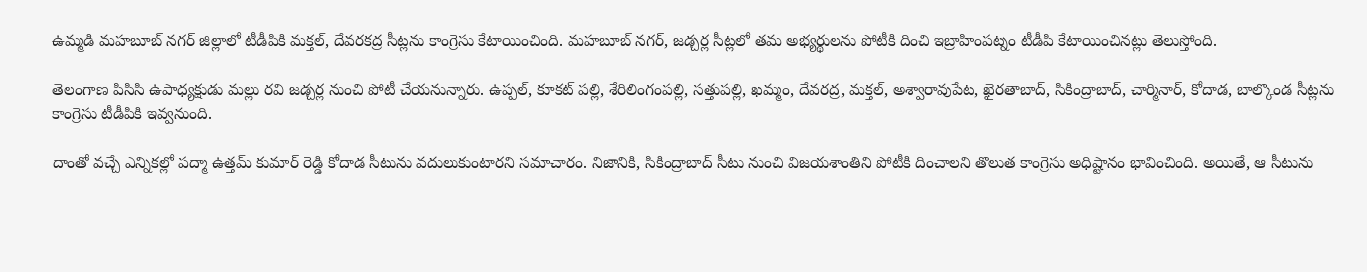ఉమ్మడి మహబూబ్ నగర్ జిల్లాలో టీడీపికి మక్తల్, దేవరకద్ర సీట్లను కాంగ్రెసు కేటాయించింది. మహబూబ్ నగర్, జడ్చర్ల సీట్లలో తమ అభ్యర్థులను పోటీకి దించి ఇబ్రాహింపట్నం టీడీపి కేటాయించినట్లు తెలుస్తోంది.

తెలంగాణ పిసిసి ఉపాధ్యక్షుడు మల్లు రవి జడ్చర్ల నుంచి పోటీ చేయనున్నారు. ఉప్పల్, కూకట్ పల్లి, శేరిలింగంపల్లి, సత్తుపల్లి, ఖమ్మం, దేవరద్ర, మక్తల్, అశ్వారావుపేట, ఖైరతాబాద్, సికింద్రాబాద్, చార్మినార్, కోదాడ, బాల్కొండ సీట్లను కాంగ్రెసు టీడీపికి ఇవ్వనుంది.

దాంతో వచ్చే ఎన్నికల్లో పద్మా ఉత్తమ్ కుమార్ రెడ్డి కోదాడ సీటును వదులుకుంటారని సమాచారం. నిజానికి, సికింద్రాబాద్ సీటు నుంచి విజయశాంతిని పోటీకి దించాలని తొలుత కాంగ్రెసు అధిష్టానం భావించింది. అయితే, ఆ సీటును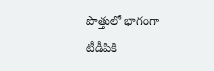పొత్తులో భాగంగా టీడీపికి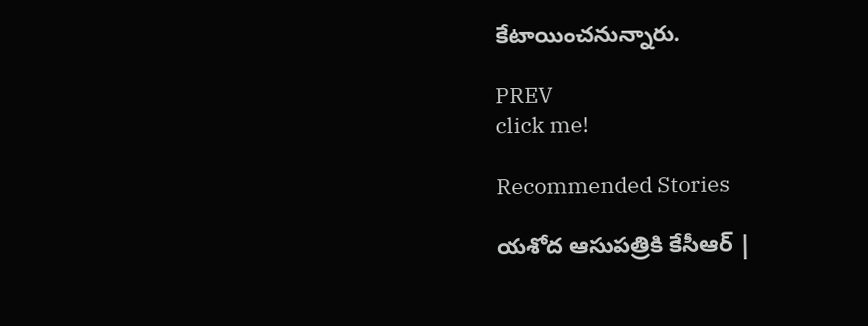కేటాయించనున్నారు.

PREV
click me!

Recommended Stories

యశోద ఆసుపత్రికి కేసీఆర్ |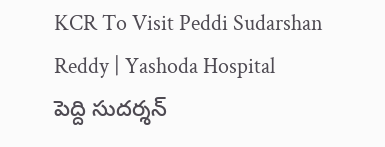KCR To Visit Peddi Sudarshan Reddy | Yashoda Hospital
పెద్ది సుదర్శన్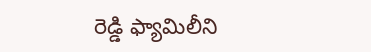రెడ్డి ఫ్యామిలీని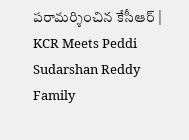పరామర్శించిన కేసీఆర్ | KCR Meets Peddi Sudarshan Reddy Family